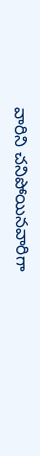వారిని చనిపోయినవారిగా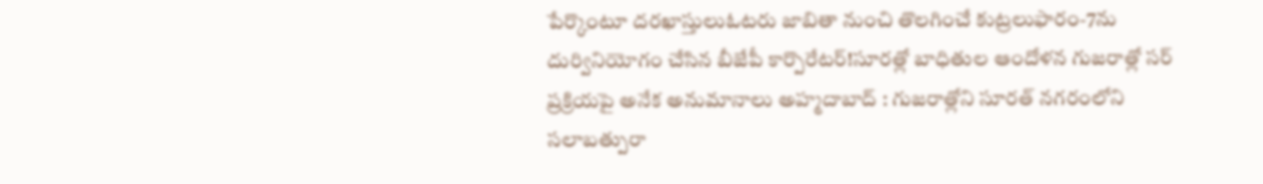పేర్కొంటూ దరఖాస్తులుఓటరు జాబితా నుంచి తొలగించే కుట్రలుఫారం-7ను దుర్వినియోగం చేసిన బీజేపీ కార్పొరేటర్!సూరత్లో బాధితుల ఆందోళన గుజరాత్లో సర్ ప్రక్రియపై అనేక అనుమానాలు అహ్మదాబాద్ : గుజరాత్లోని సూరత్ నగరంలోని సలాబత్పురా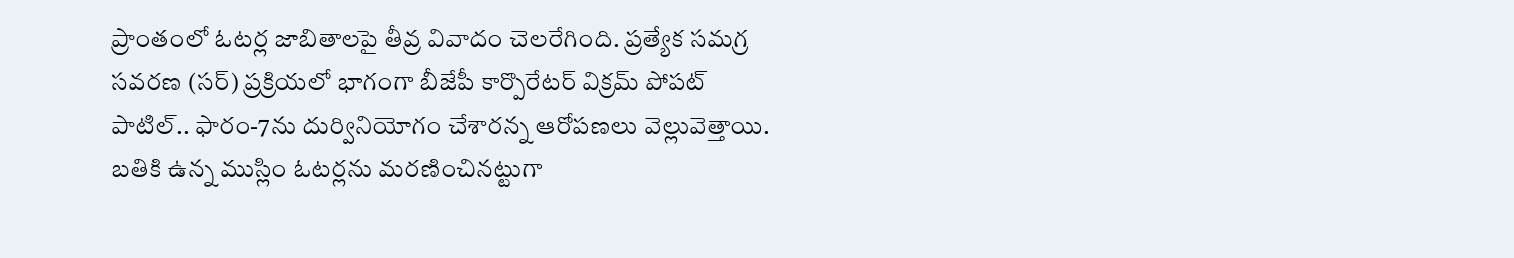ప్రాంతంలో ఓటర్ల జాబితాలపై తీవ్ర వివాదం చెలరేగింది. ప్రత్యేక సమగ్ర సవరణ (సర్) ప్రక్రియలో భాగంగా బీజేపీ కార్పొరేటర్ విక్రమ్ పోపట్ పాటిల్.. ఫారం-7ను దుర్వినియోగం చేశారన్న ఆరోపణలు వెల్లువెత్తాయి. బతికి ఉన్న ముస్లిం ఓటర్లను మరణించినట్టుగా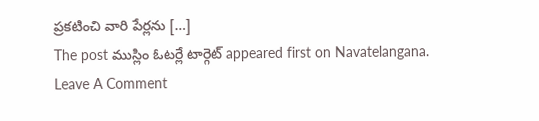ప్రకటించి వారి పేర్లను […]
The post ముస్లిం ఓటర్లే టార్గెట్ appeared first on Navatelangana.
Leave A Comment